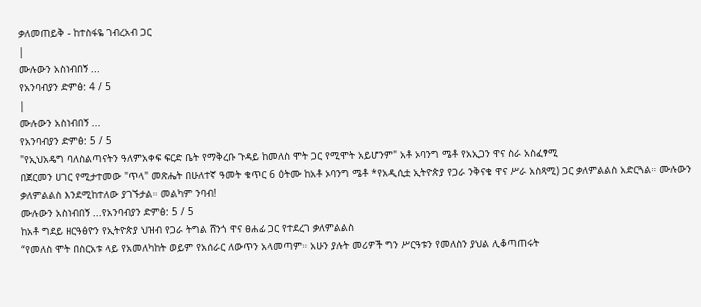ቃለመጠይቅ - ከተስፋዬ ገብረአብ ጋር
|
ሙሉውን አስነብበኝ ...
የአንባብያን ድምፅ: 4 / 5
|
ሙሉውን አስነብበኝ ...
የአንባብያን ድምፅ: 5 / 5
"የኢህአዴግ ባለስልጣናትን ዓለምአቀፍ ፍርድ ቤት የማቅረቡ ጉዳይ ከመለስ ሞት ጋር የሚሞት አይሆንም" አቶ ኦባንግ ሜቶ የአኢጋን ዋና ስራ አስፈፃሚ
በጀርመን ሀገር የሚታተመው "ጥላ" መጽሔት በሁለተኛ ዓመት ቁጥር 6 ዕትሙ ከአቶ ኦባንግ ሜቶ *የአዲሲቷ ኢትዮጵያ የጋራ ንቅናቄ ዋና ሥራ አስጻሚ) ጋር ቃለምልልስ አድርጓል። ሙሉውን ቃለምልልስ እንደሚከተለው ያገኙታል። መልካም ንባብ!
ሙሉውን አስነብበኝ ...የአንባብያን ድምፅ: 5 / 5
ከአቶ ግደይ ዘርዓፅዮን የኢትዮጵያ ህዝብ የጋራ ትግል ሸንጎ ዋና ፀሐፊ ጋር የተደረገ ቃለምልልስ
“የመለስ ሞት በስርአቱ ላይ የአመለካከት ወይም የአሰራር ለውጥን አላመጣም። አሁን ያሉት መሪዎች ግን ሥርዓቱን የመለስን ያህል ሊቆጣጠሩት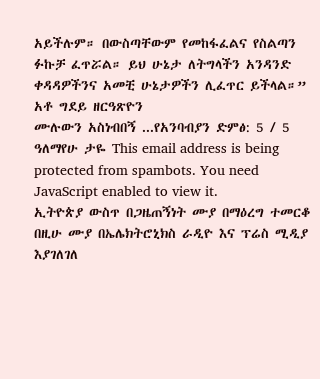አይችሉም። በውስጣቸውም የመከፋፈልና የስልጣን ፉኩቻ ፈጥሯል። ይህ ሁኔታ ለትግላችን አንዳንድ ቀዳዳዎችንና አመቺ ሁኔታዎችን ሊፈጥር ይችላል።”
አቶ ግደይ ዘርዓጽዮን
ሙሉውን አስነብበኝ ...የአንባብያን ድምፅ: 5 / 5
ዓለማየሁ ታዬ This email address is being protected from spambots. You need JavaScript enabled to view it.
ኢትዮጵያ ውስጥ በጋዜጠኝነት ሙያ በማዕረግ ተመርቆ በዚሁ ሙያ በኤሌክትሮኒክስ ራዲዮ እና ፕሬስ ሚዲያ እያገለገለ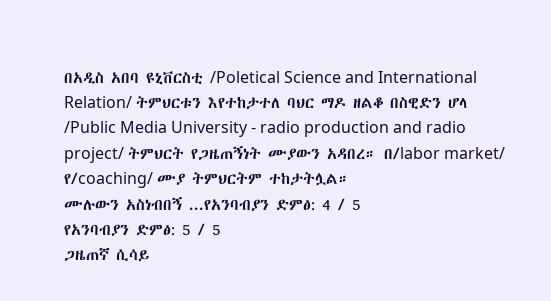በአዲስ አበባ ዩኒቨርስቲ /Poletical Science and International Relation/ ትምህርቱን እየተከታተለ ባህር ማዶ ዘልቆ በስዊድን ሆላ /Public Media University - radio production and radio project/ ትምህርት የጋዜጠኝነት ሙያውን አዳበረ። በ/labor market/ የ/coaching/ ሙያ ትምህርትም ተከታትሏል።
ሙሉውን አስነብበኝ ...የአንባብያን ድምፅ: 4 / 5
የአንባብያን ድምፅ: 5 / 5
ጋዜጠኛ ሲሳይ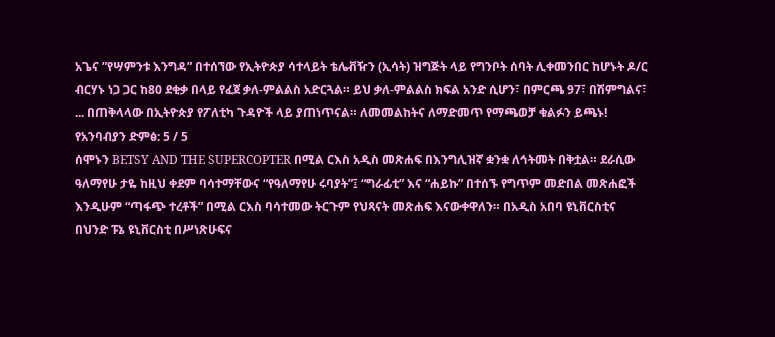አጌና ”የሣምንቱ እንግዳ” በተሰኘው የኢትዮጵያ ሳተላይት ቴሌቭዥን (ኢሳት) ዝግጅት ላይ የግንቦት ሰባት ሊቀመንበር ከሆኑት ዶ/ር ብርሃኑ ነጋ ጋር ከ80 ደቂቃ በላይ የፈጀ ቃለ-ምልልስ አድርጓል። ይህ ቃለ-ምልልስ ክፍል አንድ ሲሆን፣ በምርጫ 97፣ በሽምግልና፣ ... በጠቅላላው በኢትዮጵያ የፖለቲካ ጉዳዮች ላይ ያጠነጥናል። ለመመልከትና ለማድመጥ የማጫወቻ ቁልፉን ይጫኑ!
የአንባብያን ድምፅ: 5 / 5
ሰሞኑን BETSY AND THE SUPERCOPTER በሚል ርእስ አዲስ መጽሐፍ በእንግሊዝኛ ቋንቋ ለኅትመት በቅቷል። ደራሲው ዓለማየሁ ታዬ ከዚህ ቀደም ባሳተማቸውና “የዓለማየሁ ሩባያት”፤ “ግራፊቲ” እና “ሐይኩ” በተሰኙ የግጥም መድበል መጽሐፎች እንዲሁም “ጣፋጭ ተረቶች” በሚል ርእስ ባሳተመው ትርጉም የህጻናት መጽሐፍ እናውቀዋለን። በአዲስ አበባ ዩኒቨርስቲና በህንድ ፑኔ ዩኒቨርስቲ በሥነጽሁፍና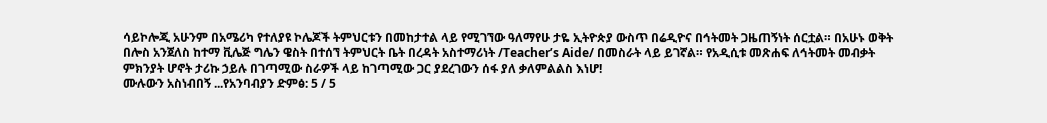ሳይኮሎጂ አሁንም በአሜሪካ የተለያዩ ኮሌጆች ትምህርቱን በመከታተል ላይ የሚገኘው ዓለማየሁ ታዬ ኢትዮጵያ ውስጥ በሬዲዮና በኅትመት ጋዜጠኝነት ሰርቷል። በአሁኑ ወቅት በሎስ አንጀለስ ከተማ ቪሌጅ ግሌን ዌስት በተሰኘ ትምህርት ቤት በረዳት አስተማሪነት /Teacher’s Aide/ በመስራት ላይ ይገኛል። የአዲሲቱ መጽሐፍ ለኅትመት መብቃት ምክንያት ሆኖት ታሪኩ ኃይሉ በገጣሚው ስራዎች ላይ ከገጣሚው ጋር ያደረገውን ሰፋ ያለ ቃለምልልስ እነሆ!
ሙሉውን አስነብበኝ ...የአንባብያን ድምፅ: 5 / 5